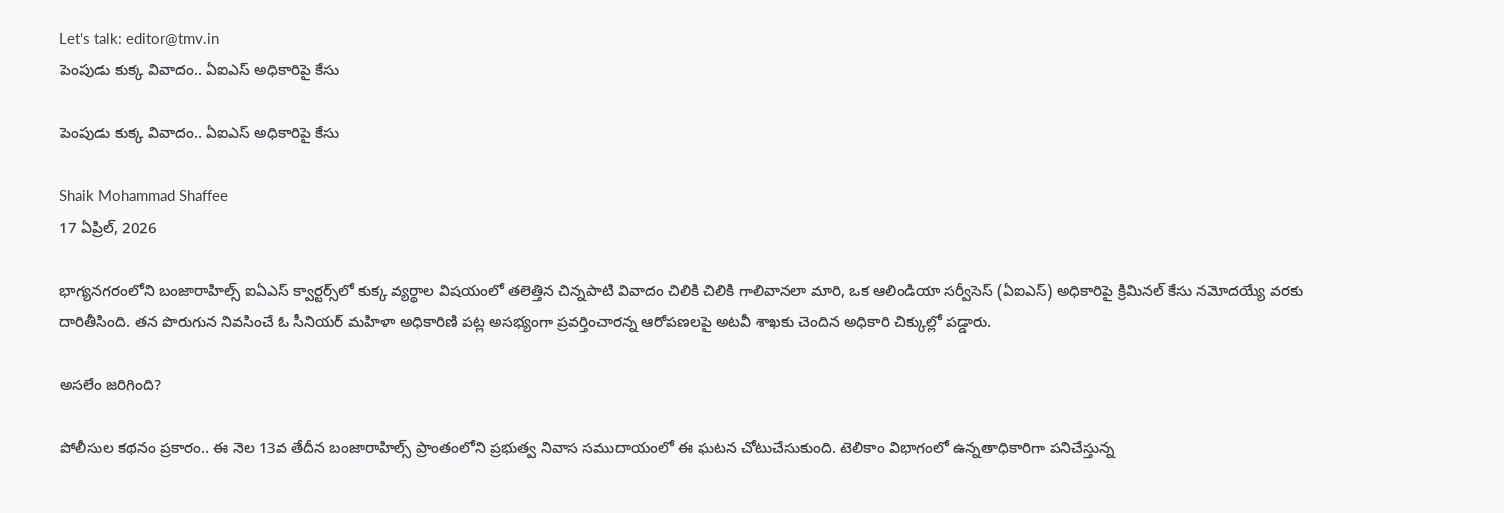Let's talk: editor@tmv.in
పెంపుడు కుక్క వివాదం.. ఏఐఎస్ అధికారిపై కేసు

పెంపుడు కుక్క వివాదం.. ఏఐఎస్ అధికారిపై కేసు

Shaik Mohammad Shaffee
17 ఏప్రిల్, 2026

భాగ్యనగరంలోని బంజారాహిల్స్ ఐఏఎస్ క్వార్టర్స్‌లో కుక్క వ్యర్థాల విషయంలో తలెత్తిన చిన్నపాటి వివాదం చిలికి చిలికి గాలివానలా మారి, ఒక ఆలిండియా సర్వీసెస్ (ఏఐఎస్) అధికారిపై క్రిమినల్ కేసు నమోదయ్యే వరకు దారితీసింది. తన పొరుగున నివసించే ఓ సీనియర్ మహిళా అధికారిణి పట్ల అసభ్యంగా ప్రవర్తించారన్న ఆరోపణలపై అటవీ శాఖకు చెందిన అధికారి చిక్కుల్లో పడ్డారు.

అసలేం జరిగింది?

పోలీసుల కథనం ప్రకారం.. ఈ నెల 13వ తేదీన బంజారాహిల్స్ ప్రాంతంలోని ప్రభుత్వ నివాస సముదాయంలో ఈ ఘటన చోటుచేసుకుంది. టెలికాం విభాగంలో ఉన్నతాధికారిగా పనిచేస్తున్న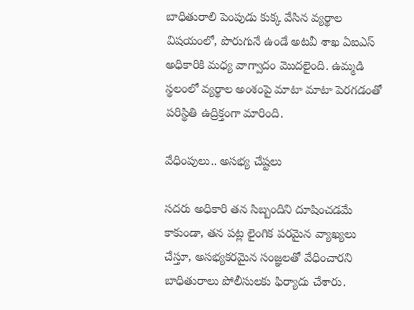బాధితురాలి పెంపుడు కుక్క వేసిన వ్యర్థాల విషయంలో, పొరుగునే ఉండే అటవీ శాఖ ఏఐఎస్ అధికారికి మధ్య వాగ్వాదం మొదలైంది. ఉమ్మడి స్థలంలో వ్యర్థాల అంశంపై మాటా మాటా పెరగడంతో పరిస్థితి ఉద్రిక్తంగా మారింది.

వేధింపులు.. అసభ్య చేష్టలు

సదరు అధికారి తన సిబ్బందిని దూషించడమే కాకుండా, తన పట్ల లైంగిక పరమైన వ్యాఖ్యలు చేస్తూ, అసభ్యకరమైన సంజ్ఞలతో వేధించారని బాధితురాలు పోలీసులకు ఫిర్యాదు చేశారు.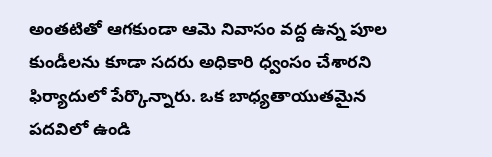అంతటితో ఆగకుండా ఆమె నివాసం వద్ద ఉన్న పూల కుండీలను కూడా సదరు అధికారి ధ్వంసం చేశారని ఫిర్యాదులో పేర్కొన్నారు. ఒక బాధ్యతాయుతమైన పదవిలో ఉండి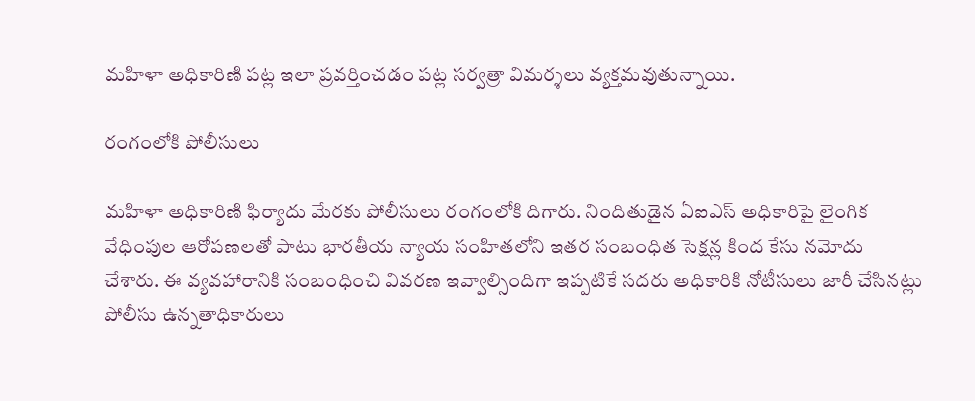మహిళా అధికారిణి పట్ల ఇలా ప్రవర్తించడం పట్ల సర్వత్రా విమర్శలు వ్యక్తమవుతున్నాయి.

రంగంలోకి పోలీసులు

మహిళా అధికారిణి ఫిర్యాదు మేరకు పోలీసులు రంగంలోకి దిగారు. నిందితుడైన ఏఐఎస్ అధికారిపై లైంగిక వేధింపుల ఆరోపణలతో పాటు భారతీయ న్యాయ సంహితలోని ఇతర సంబంధిత సెక్షన్ల కింద కేసు నమోదు చేశారు. ఈ వ్యవహారానికి సంబంధించి వివరణ ఇవ్వాల్సిందిగా ఇప్పటికే సదరు అధికారికి నోటీసులు జారీ చేసినట్లు పోలీసు ఉన్నతాధికారులు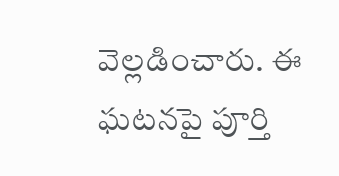వెల్లడించారు. ఈ ఘటనపై పూర్తి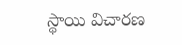స్థాయి విచారణ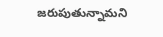జరుపుతున్నామని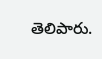తెలిపారు.